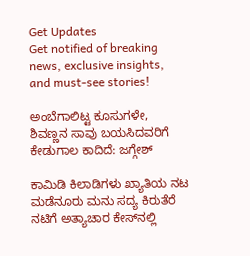Get Updates
Get notified of breaking news, exclusive insights, and must-see stories!

ಅಂಬೆಗಾಲಿಟ್ಟ ಕೂಸುಗಳೇ, ಶಿವಣ್ಣನ ಸಾವು ಬಯಸಿದವರಿಗೆ ಕೇಡುಗಾಲ ಕಾದಿದೆ: ಜಗ್ಗೇಶ್‌

ಕಾಮಿಡಿ ಕಿಲಾಡಿಗಳು ಖ್ಯಾತಿಯ ನಟ ಮಡೆನೂರು ಮನು ಸದ್ಯ ಕಿರುತೆರೆ ನಟಿಗೆ ಅತ್ಯಾಚಾರ ಕೇಸ್‌ನಲ್ಲಿ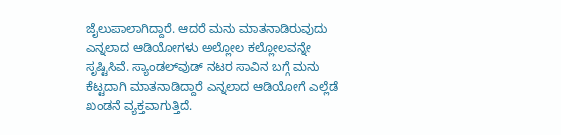ಜೈಲುಪಾಲಾಗಿದ್ದಾರೆ. ಆದರೆ ಮನು ಮಾತನಾಡಿರುವುದು ಎನ್ನಲಾದ ಆಡಿಯೋಗಳು ಅಲ್ಲೋಲ ಕಲ್ಲೋಲವನ್ನೇ ಸೃಷ್ಟಿಸಿವೆ. ಸ್ಯಾಂಡಲ್‌ವುಡ್‌ ನಟರ ಸಾವಿನ ಬಗ್ಗೆ ಮನು ಕೆಟ್ಟದಾಗಿ ಮಾತನಾಡಿದ್ದಾರೆ ಎನ್ನಲಾದ ಆಡಿಯೋಗೆ ಎಲ್ಲೆಡೆ ಖಂಡನೆ ವ್ಯಕ್ತವಾಗುತ್ತಿದೆ.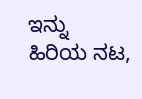ಇನ್ನು ಹಿರಿಯ ನಟ,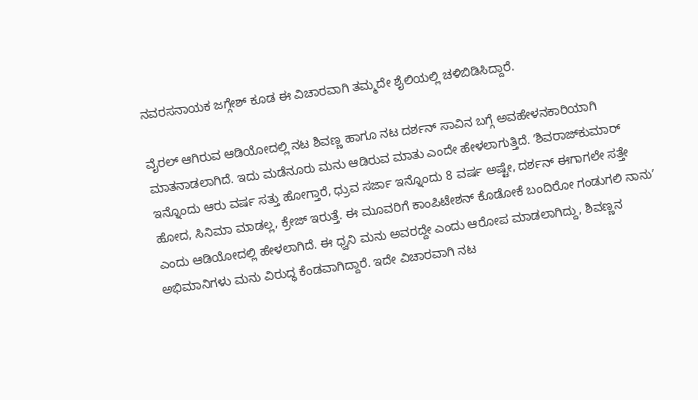ನವರಸನಾಯಕ ಜಗ್ಗೇಶ್‌ ಕೂಡ ಈ ವಿಚಾರವಾಗಿ ತಮ್ಮದೇ ಶೈಲಿಯಲ್ಲಿ ಚಳಿಬಿಡಿಸಿದ್ದಾರೆ.

ವೈರಲ್‌ ಆಗಿರುವ ಆಡಿಯೋದಲ್ಲಿ ನಟ ಶಿವಣ್ಣ ಹಾಗೂ ನಟ ದರ್ಶನ್‌ ಸಾವಿನ ಬಗ್ಗೆ ಅವಹೇಳನಕಾರಿಯಾಗಿ ಮಾತನಾಡಲಾಗಿದೆ. ಇದು ಮಡೆನೂರು ಮನು ಆಡಿರುವ ಮಾತು ಎಂದೇ ಹೇಳಲಾಗುತ್ತಿದೆ. ʼಶಿವರಾಜ್‌ಕುಮಾರ್‌ ಇನ್ನೊಂದು ಆರು ವರ್ಷ ಸತ್ತು ಹೋಗ್ತಾರೆ, ಧ್ರುವ ಸರ್ಜಾ ಇನ್ನೊಂದು 8 ವರ್ಷ ಅಷ್ಟೇ, ದರ್ಶನ್‌ ಈಗಾಗಲೇ ಸತ್ತೇ ಹೋದ, ಸಿನಿಮಾ ಮಾಡಲ್ಲ, ಕ್ರೇಜ್ ಇರುತ್ತೆ. ಈ ಮೂವರಿಗೆ ಕಾಂಪಿಟೇಶನ್‌ ಕೊಡೋಕೆ ಬಂದಿರೋ ಗಂಡುಗಲಿ ನಾನುʼ ಎಂದು ಆಡಿಯೋದಲ್ಲಿ ಹೇಳಲಾಗಿದೆ. ಈ ಧ್ವನಿ ಮನು ಅವರದ್ದೇ ಎಂದು ಆರೋಪ ಮಾಡಲಾಗಿದ್ದು, ಶಿವಣ್ಣನ ಅಭಿಮಾನಿಗಳು ಮನು ವಿರುದ್ಧ ಕೆಂಡವಾಗಿದ್ದಾರೆ. ಇದೇ ವಿಚಾರವಾಗಿ ನಟ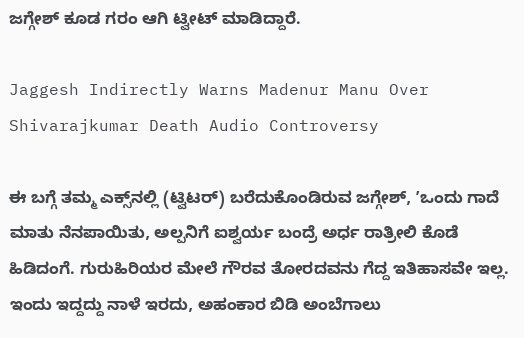ಜಗ್ಗೇಶ್‌ ಕೂಡ ಗರಂ ಆಗಿ ಟ್ವೀಟ್‌ ಮಾಡಿದ್ದಾರೆ.

Jaggesh Indirectly Warns Madenur Manu Over Shivarajkumar Death Audio Controversy

ಈ ಬಗ್ಗೆ ತಮ್ಮ ಎಕ್ಸ್‌ನಲ್ಲಿ (ಟ್ವಿಟರ್‌) ಬರೆದುಕೊಂಡಿರುವ ಜಗ್ಗೇಶ್‌, ʼಒಂದು ಗಾದೆ ಮಾತು ನೆನಪಾಯಿತು, ಅಲ್ಪನಿಗೆ ಐಶ್ವರ್ಯ ಬಂದ್ರೆ ಅರ್ಧ ರಾತ್ರೀಲಿ ಕೊಡೆ ಹಿಡಿದಂಗೆ. ಗುರುಹಿರಿಯರ ಮೇಲೆ ಗೌರವ ತೋರದವನು ಗೆದ್ದ ಇತಿಹಾಸವೇ ಇಲ್ಲ. ಇಂದು ಇದ್ದದ್ದು ನಾಳೆ ಇರದು, ಅಹಂಕಾರ ಬಿಡಿ ಅಂಬೆಗಾಲು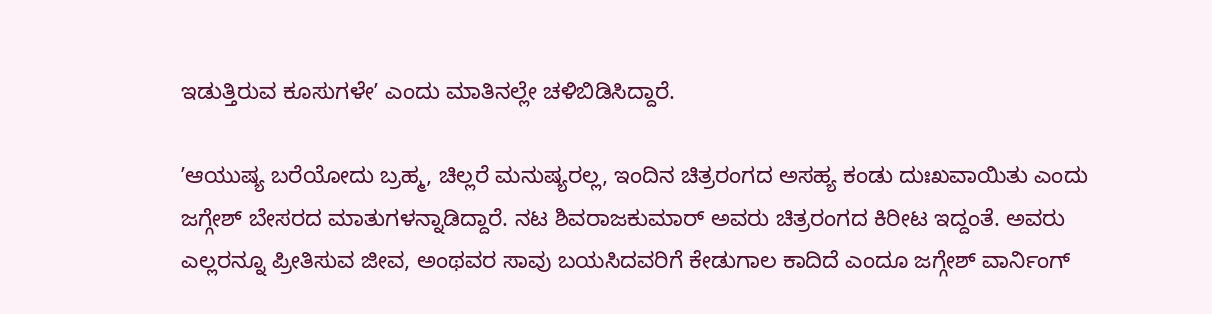ಇಡುತ್ತಿರುವ ಕೂಸುಗಳೇʼ ಎಂದು ಮಾತಿನಲ್ಲೇ ಚಳಿಬಿಡಿಸಿದ್ದಾರೆ.

ʼಆಯುಷ್ಯ ಬರೆಯೋದು ಬ್ರಹ್ಮ, ಚಿಲ್ಲರೆ ಮನುಷ್ಯರಲ್ಲ, ಇಂದಿನ ಚಿತ್ರರಂಗದ ಅಸಹ್ಯ ಕಂಡು ದುಃಖವಾಯಿತು ಎಂದು ಜಗ್ಗೇಶ್‌ ಬೇಸರದ ಮಾತುಗಳನ್ನಾಡಿದ್ದಾರೆ. ನಟ ಶಿವರಾಜಕುಮಾರ್‌ ಅವರು ಚಿತ್ರರಂಗದ ಕಿರೀಟ ಇದ್ದಂತೆ. ಅವರು ಎಲ್ಲರನ್ನೂ ಪ್ರೀತಿಸುವ ಜೀವ, ಅಂಥವರ ಸಾವು ಬಯಸಿದವರಿಗೆ ಕೇಡುಗಾಲ ಕಾದಿದೆ ಎಂದೂ ಜಗ್ಗೇಶ್‌ ವಾರ್ನಿಂಗ್‌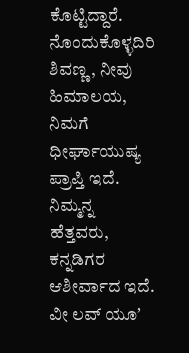ಕೊಟ್ಟಿದ್ದಾರೆ. ನೊಂದುಕೊಳ್ಳದಿರಿ ಶಿವಣ್ಣ, ನೀವು ಹಿಮಾಲಯ, ನಿಮಗೆ ಧೀರ್ಘಾಯುಷ್ಯ ಪ್ರಾಪ್ತಿ ಇದೆ. ನಿಮ್ಮನ್ನ ಹೆತ್ತವರು, ಕನ್ನಡಿಗರ ಆಶೀರ್ವಾದ ಇದೆ. ವೀ ಲವ್‌ ಯೂʼ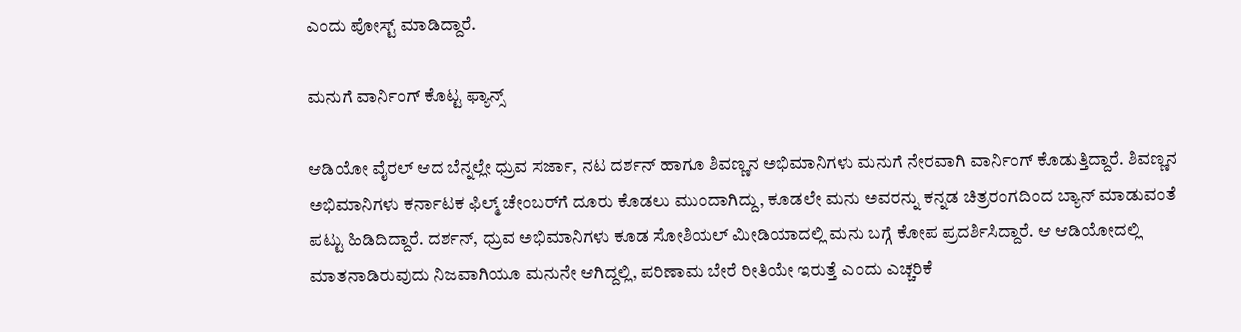ಎಂದು ಪೋಸ್ಟ್‌ ಮಾಡಿದ್ದಾರೆ.

ಮನುಗೆ ವಾರ್ನಿಂಗ್‌ ಕೊಟ್ಟ ಫ್ಯಾನ್ಸ್‌

ಆಡಿಯೋ ವೈರಲ್‌ ಆದ ಬೆನ್ನಲ್ಲೇ ಧ್ರುವ ಸರ್ಜಾ, ನಟ ದರ್ಶನ್‌ ಹಾಗೂ ಶಿವಣ್ಣನ ಅಭಿಮಾನಿಗಳು ಮನುಗೆ ನೇರವಾಗಿ ವಾರ್ನಿಂಗ್‌ ಕೊಡುತ್ತಿದ್ದಾರೆ. ಶಿವಣ್ಣನ ಅಭಿಮಾನಿಗಳು ಕರ್ನಾಟಕ ಫಿಲ್ಮ್‌ ಚೇಂಬರ್‌ಗೆ ದೂರು ಕೊಡಲು ಮುಂದಾಗಿದ್ದು, ಕೂಡಲೇ ಮನು ಅವರನ್ನು ಕನ್ನಡ ಚಿತ್ರರಂಗದಿಂದ ಬ್ಯಾನ್‌ ಮಾಡುವಂತೆ ಪಟ್ಟು ಹಿಡಿದಿದ್ದಾರೆ. ದರ್ಶನ್‌, ಧ್ರುವ ಅಭಿಮಾನಿಗಳು ಕೂಡ ಸೋಶಿಯಲ್‌ ಮೀಡಿಯಾದಲ್ಲಿ ಮನು ಬಗ್ಗೆ ಕೋಪ ಪ್ರದರ್ಶಿಸಿದ್ದಾರೆ. ಆ ಆಡಿಯೋದಲ್ಲಿ ಮಾತನಾಡಿರುವುದು ನಿಜವಾಗಿಯೂ ಮನುನೇ ಆಗಿದ್ದಲ್ಲಿ, ಪರಿಣಾಮ ಬೇರೆ ರೀತಿಯೇ ಇರುತ್ತೆ ಎಂದು ಎಚ್ಚರಿಕೆ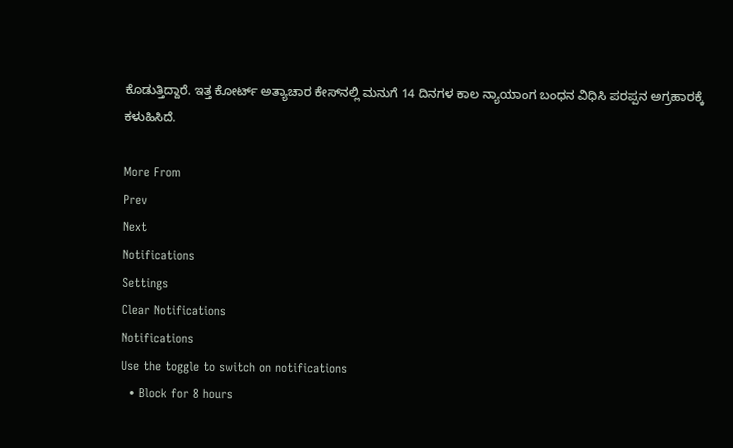ಕೊಡುತ್ತಿದ್ದಾರೆ. ಇತ್ತ ಕೋರ್ಟ್‌ ಅತ್ಯಾಚಾರ ಕೇಸ್‌ನಲ್ಲಿ ಮನುಗೆ 14 ದಿನಗಳ ಕಾಲ ನ್ಯಾಯಾಂಗ ಬಂಧನ ವಿಧಿಸಿ ಪರಪ್ಪನ ಅಗ್ರಹಾರಕ್ಕೆ ಕಳುಹಿಸಿದೆ.

More From
Prev
Next
Notifications
Settings
Clear Notifications
Notifications
Use the toggle to switch on notifications
  • Block for 8 hours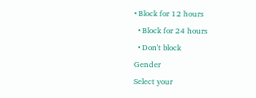• Block for 12 hours
  • Block for 24 hours
  • Don't block
Gender
Select your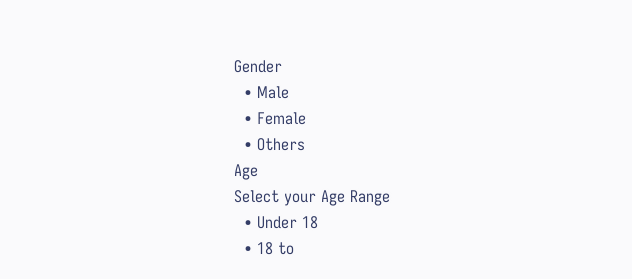Gender
  • Male
  • Female
  • Others
Age
Select your Age Range
  • Under 18
  • 18 to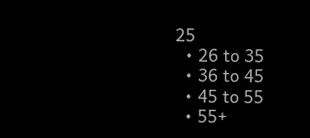25
  • 26 to 35
  • 36 to 45
  • 45 to 55
  • 55+